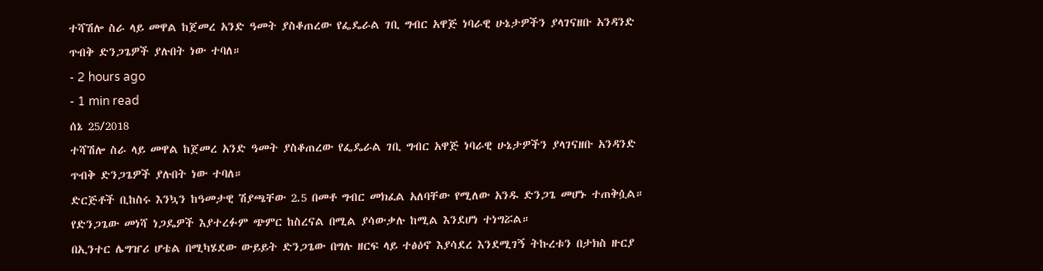ተሻሽሎ ስራ ላይ መዋል ከጀመረ አንድ ዓመት ያስቆጠረው የፌዴራል ገቢ ግብር አዋጅ ነባራዊ ሁኔታዎችን ያላገናዘቡ አንዳንድ ጥብቅ ድንጋጌዎች ያሉበት ነው ተባለ።
- 2 hours ago
- 1 min read
ሰኔ 25/2018
ተሻሽሎ ስራ ላይ መዋል ከጀመረ አንድ ዓመት ያስቆጠረው የፌዴራል ገቢ ግብር አዋጅ ነባራዊ ሁኔታዎችን ያላገናዘቡ አንዳንድ ጥብቅ ድንጋጌዎች ያሉበት ነው ተባለ።
ድርጅቶች ቢከስሩ እንኳን ከዓመታዊ ሽያጫቸው 2.5 በመቶ ግብር መክፈል አለባቸው የሚለው አንዱ ድንጋጌ መሆኑ ተጠቅሷል።
የድንጋጌው መነሻ ነጋዴዎች እያተረፉም ጭምር ከስረናል በሚል ያሳውቃሉ ከሚል እንደሆነ ተነግሯል።
በኢንተር ሌግዠሪ ሆቴል በሚካሄደው ውይይት ድንጋጌው በግሉ ዘርፍ ላይ ተፅዕኖ እያሳደረ እንደሚገኝ ትኩረቱን በታክስ ዙርያ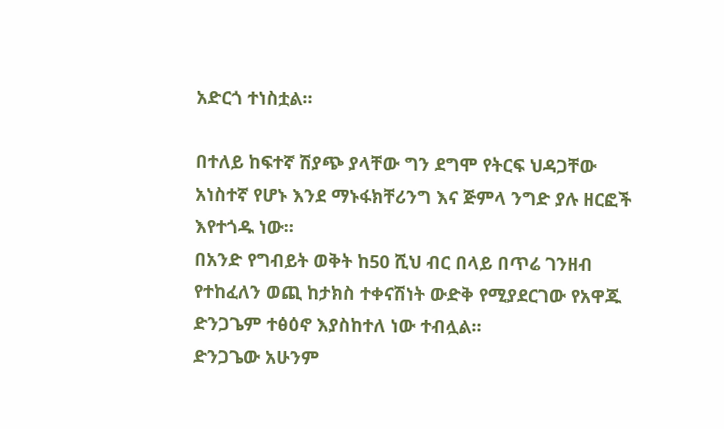አድርጎ ተነስቷል።

በተለይ ከፍተኛ ሽያጭ ያላቸው ግን ደግሞ የትርፍ ህዳጋቸው አነስተኛ የሆኑ እንደ ማኑፋክቸሪንግ እና ጅምላ ንግድ ያሉ ዘርፎች እየተጎዱ ነው።
በአንድ የግብይት ወቅት ከ50 ሺህ ብር በላይ በጥሬ ገንዘብ የተከፈለን ወጪ ከታክስ ተቀናሽነት ውድቅ የሚያደርገው የአዋጁ ድንጋጌም ተፅዕኖ እያስከተለ ነው ተብሏል።
ድንጋጌው አሁንም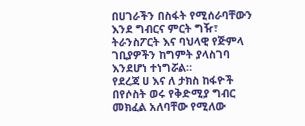በሀገራችን በስፋት የሚሰራባቸውን እንደ ግብርና ምርት ግዥ፣ ትራንስፖርት እና ባህላዊ የጅምላ ገቢያዎችን ከግምት ያላስገባ እንደሆነ ተነግሯል።
የደረጃ ሀ እና ለ ታክስ ከፋዮች በየሶስት ወሩ የቅድሚያ ግብር መክፈል አለባቸው የሚለው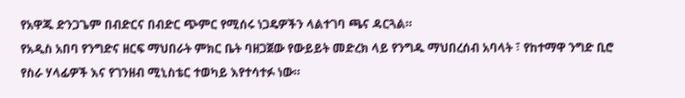የአዋጁ ድንጋጌም በብድርና በብድር ጭምር የሚሰሩ ነጋዴዎችን ላልተገባ ጫና ዳርጓል።
የአዲስ አበባ የንግድና ዘርፍ ማህበራት ምክር ቤት ባዘጋጀው የውይይት መድረክ ላይ የንግዱ ማህበረሰብ አባላት ፣ የከተማዋ ንግድ ቢሮ የስራ ሃላፊዎች እና የገንዘብ ሚኒስቴር ተወካይ እየተሳተፉ ነው።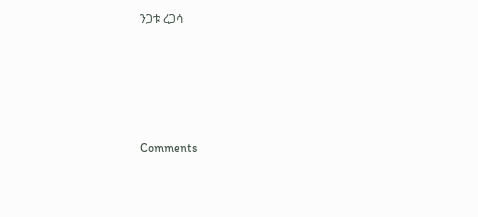ንጋቱ ረጋሳ





Comments